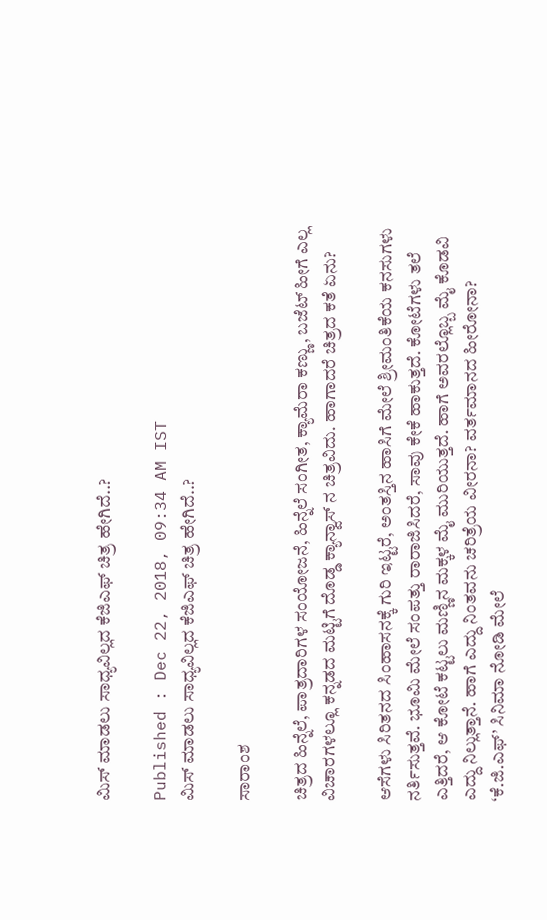ಮಿಸ್ ಮಾಡಲು ಸಾಧ್ಯವಿಲ್ಲದ ಕೆಜಿಎಫ್ ಚಿತ್ರ ಹೇಗಿದೆ..?

Published : Dec 22, 2018, 09:34 AM IST
ಮಿಸ್ ಮಾಡಲು ಸಾಧ್ಯವಿಲ್ಲದ ಕೆಜಿಎಫ್ ಚಿತ್ರ ಹೇಗಿದೆ..?

ಸಾರಾಂಶ

ಚಿತ್ರದ ಹಿನ್ನೆಲೆ, ಪಾತ್ರದಾರಿಗಳ ಸಂಯೋಜನೆ, ಹಿನ್ನೆಲೆ ಸಂಗೀತ, ಕ್ಯಾಮೆರಾ ಕಣ್ಣು, ಬಜೆಟ್ ಹೀಗೆ ಎಲ್ಲ ವಿಚಾರಗಳಲ್ಲೂ ಕನ್ನಡದ ಮಟ್ಟಿಗೆ ದೊಡ್ಡ ಕ್ಯಾನ್ವಾಸ್ ನ ಚಿತ್ರವಿದು. ಹಾಗಾದರೆ ಚಿತ್ರದ ಕತೆ ಏನು?

ಆಸೆಗಳು ಸಿರಿತನದ ಸಿಂಹಾಸನಕ್ಕೆ ಗುರಿ ಇಟ್ಟರೆ, ಅಂತಸ್ತಿನ ಹಾಸಿಗೆ ಮೇಲೆ ಶ್ರೀಮಂತಿಕೆಯ ಕನಸುಗಳು ನರ್ತಿಸುತ್ತವೆ. ಭೂಮಿ ಮೇಲೆ ಸಂಪತ್ತು ರಾರಾಜಿಸಿದರೆ, ಸಾವು ಕೇಕೆ ಹಾಕುತ್ತದೆ. ಕೋಟೆಗಳು ತಲೆ ಎತ್ತಿದರೆ, ಆ ಕೋಟೆ ಕಟ್ಟಲು ಮಣ್ಣಿನ ಮಕ್ಕಳ ಮೈ ಮುರಿಯುತ್ತದೆ. ಹಾಗೆ ಅವರಲ್ಲೊಬ್ಬ ಮೈ ಕೊಡವಿ ಎದ್ದು ನಿಲ್ಲುತ್ತಾನೆ. ಹಾಗೆ ಎದ್ದು ನಿಂತವನು ಚರಿತ್ರೆಯ ವೀರನಾ? ವರ್ತಮಾನದ ಹೀರೋನಾ? ‘ಕೆ.ಜಿ.ಎಫ್’ ಸಿನಿಮಾ ನೋಡಿ ಮೇಲೆ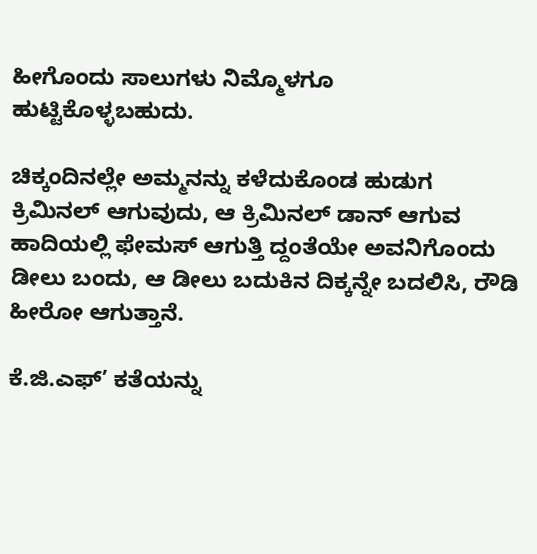ಹೀಗೊಂದು ಸಾಲುಗಳು ನಿಮ್ಮೊಳಗೂ ಹುಟ್ಟಿಕೊಳ್ಳಬಹುದು.

ಚಿಕ್ಕಂದಿನಲ್ಲೇ ಅಮ್ಮನನ್ನು ಕಳೆದುಕೊಂಡ ಹುಡುಗ ಕ್ರಿಮಿನಲ್ ಆಗುವುದು, ಆ ಕ್ರಿಮಿನಲ್ ಡಾನ್ ಆಗುವ ಹಾದಿಯಲ್ಲಿ ಫೇಮಸ್ ಆಗುತ್ತಿ ದ್ದಂತೆಯೇ ಅವನಿಗೊಂದು ಡೀಲು ಬಂದು, ಆ ಡೀಲು ಬದುಕಿನ ದಿಕ್ಕನ್ನೇ ಬದಲಿಸಿ, ರೌಡಿ ಹೀರೋ ಆಗುತ್ತಾನೆ.

ಕೆ.ಜಿ.ಎಫ್’ ಕತೆಯನ್ನು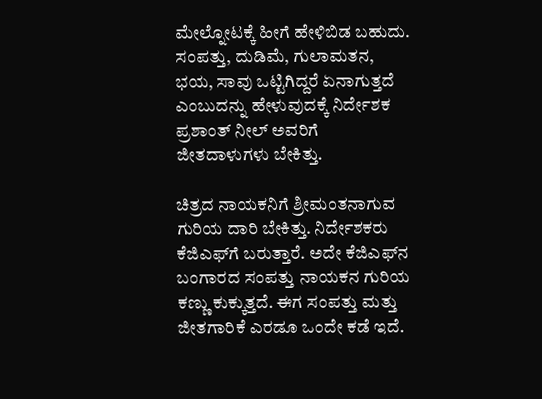ಮೇಲ್ನೋಟಕ್ಕೆ ಹೀಗೆ ಹೇಳಿಬಿಡ ಬಹುದು. ಸಂಪತ್ತು, ದುಡಿಮೆ, ಗುಲಾಮತನ, ಭಯ, ಸಾವು ಒಟ್ಟಿಗಿದ್ದರೆ ಏನಾಗುತ್ತದೆ ಎಂಬುದನ್ನು ಹೇಳುವುದಕ್ಕೆ ನಿರ್ದೇಶಕ ಪ್ರಶಾಂತ್ ನೀಲ್ ಅವರಿಗೆ ಜೀತದಾಳುಗಳು ಬೇಕಿತ್ತು.

ಚಿತ್ರದ ನಾಯಕನಿಗೆ ಶ್ರೀಮಂತನಾಗುವ ಗುರಿಯ ದಾರಿ ಬೇಕಿತ್ತು. ನಿರ್ದೇಶಕರು ಕೆಜಿಎಫ್‌ಗೆ ಬರುತ್ತಾರೆ. ಅದೇ ಕೆಜಿಎಫ್‌ನ ಬಂಗಾರದ ಸಂಪತ್ತು ನಾಯಕನ ಗುರಿಯ ಕಣ್ಣು ಕುಕ್ಕುತ್ತದೆ. ಈಗ ಸಂಪತ್ತು ಮತ್ತು ಜೀತಗಾರಿಕೆ ಎರಡೂ ಒಂದೇ ಕಡೆ ಇದೆ.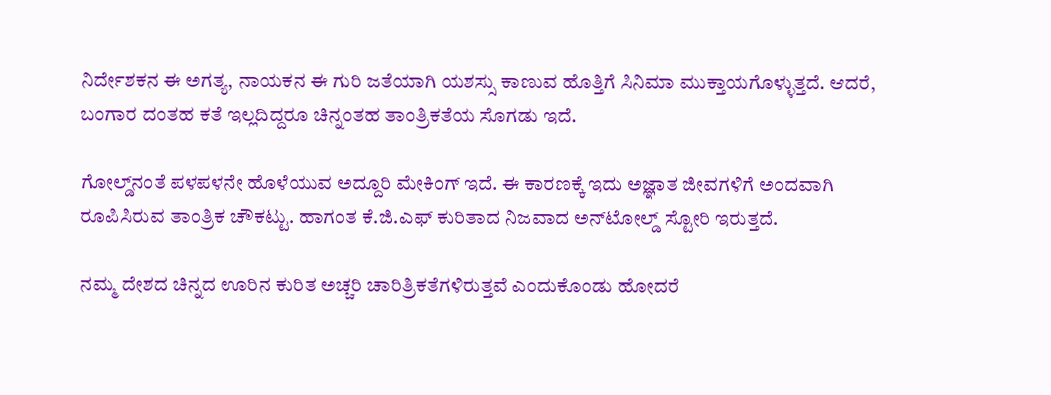ನಿರ್ದೇಶಕನ ಈ ಅಗತ್ಯ, ನಾಯಕನ ಈ ಗುರಿ ಜತೆಯಾಗಿ ಯಶಸ್ಸು ಕಾಣುವ ಹೊತ್ತಿಗೆ ಸಿನಿಮಾ ಮುಕ್ತಾಯಗೊಳ್ಳುತ್ತದೆ. ಆದರೆ, ಬಂಗಾರ ದಂತಹ ಕತೆ ಇಲ್ಲದಿದ್ದರೂ ಚಿನ್ನಂತಹ ತಾಂತ್ರಿಕತೆಯ ಸೊಗಡು ಇದೆ.

ಗೋಲ್ಡ್‌ನಂತೆ ಪಳಪಳನೇ ಹೊಳೆಯುವ ಅದ್ದೂರಿ ಮೇಕಿಂಗ್ ಇದೆ. ಈ ಕಾರಣಕ್ಕೆ ಇದು ಅಜ್ಞಾತ ಜೀವಗಳಿಗೆ ಅಂದವಾಗಿ ರೂಪಿಸಿರುವ ತಾಂತ್ರಿಕ ಚೌಕಟ್ಟು. ಹಾಗಂತ ಕೆ.ಜಿ.ಎಫ್ ಕುರಿತಾದ ನಿಜವಾದ ಅನ್‌ಟೋಲ್ಡ್ ಸ್ಟೋರಿ ಇರುತ್ತದೆ.

ನಮ್ಮ ದೇಶದ ಚಿನ್ನದ ಊರಿನ ಕುರಿತ ಅಚ್ಚರಿ ಚಾರಿತ್ರಿಕತೆಗಳಿರುತ್ತವೆ ಎಂದುಕೊಂಡು ಹೋದರೆ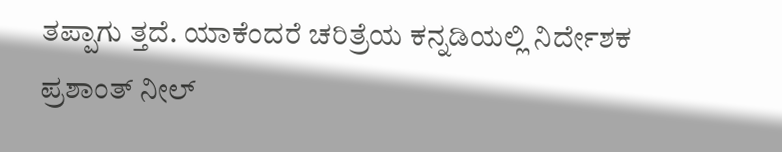ತಪ್ಪಾಗು ತ್ತದೆ. ಯಾಕೆಂದರೆ ಚರಿತ್ರೆಯ ಕನ್ನಡಿಯಲ್ಲಿ ನಿರ್ದೇಶಕ ಪ್ರಶಾಂತ್ ನೀಲ್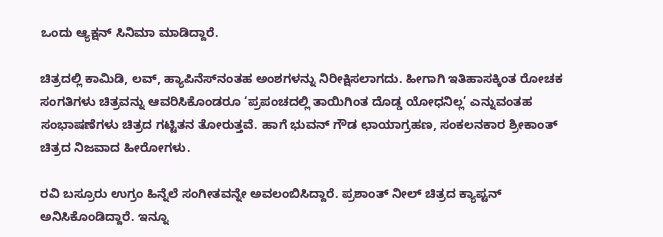ಒಂದು ಆ್ಯಕ್ಷನ್ ಸಿನಿಮಾ ಮಾಡಿದ್ದಾರೆ.

ಚಿತ್ರದಲ್ಲಿ ಕಾಮಿಡಿ, ಲವ್, ಹ್ಯಾಪಿನೆಸ್‌ನಂತಹ ಅಂಶಗಳನ್ನು ನಿರೀಕ್ಷಿಸಲಾಗದು. ಹೀಗಾಗಿ ಇತಿಹಾಸಕ್ಕಿಂತ ರೋಚಕ ಸಂಗತಿಗಳು ಚಿತ್ರವನ್ನು ಆವರಿಸಿಕೊಂಡರೂ ‘ಪ್ರಪಂಚದಲ್ಲಿ ತಾಯಿಗಿಂತ ದೊಡ್ಡ ಯೋಧನಿಲ್ಲ’ ಎನ್ನುವಂತಹ ಸಂಭಾಷಣೆಗಳು ಚಿತ್ರದ ಗಟ್ಟಿತನ ತೋರುತ್ತವೆ. ಹಾಗೆ ಭುವನ್ ಗೌಡ ಛಾಯಾಗ್ರಹಣ, ಸಂಕಲನಕಾರ ಶ್ರೀಕಾಂತ್ ಚಿತ್ರದ ನಿಜವಾದ ಹೀರೋಗಳು.

ರವಿ ಬಸ್ರೂರು ಉಗ್ರಂ ಹಿನ್ನೆಲೆ ಸಂಗೀತವನ್ನೇ ಅವಲಂಬಿಸಿದ್ದಾರೆ. ಪ್ರಶಾಂತ್ ನೀಲ್ ಚಿತ್ರದ ಕ್ಯಾಪ್ಟನ್ ಅನಿಸಿಕೊಂಡಿದ್ದಾರೆ. ಇನ್ನೂ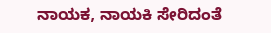ನಾಯಕ, ನಾಯಕಿ ಸೇರಿದಂತೆ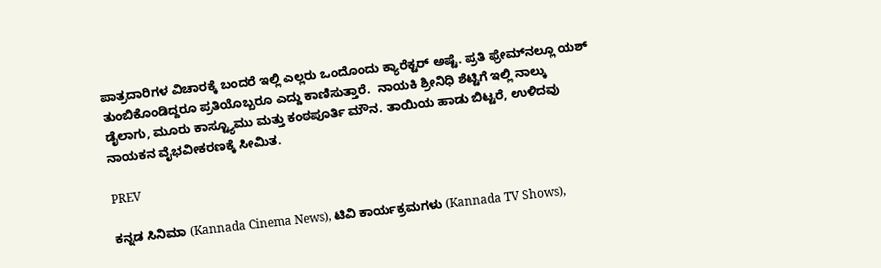ಪಾತ್ರದಾರಿಗಳ ವಿಚಾರಕ್ಕೆ ಬಂದರೆ ಇಲ್ಲಿ ಎಲ್ಲರು ಒಂದೊಂದು ಕ್ಯಾರೆಕ್ಟರ್ ಅಷ್ಟೆ. ಪ್ರತಿ ಫ್ರೇಮ್‌ನಲ್ಲೂ ಯಶ್ ತುಂಬಿಕೊಂಡಿದ್ದರೂ ಪ್ರತಿಯೊಬ್ಬರೂ ಎದ್ದು ಕಾಣಿಸುತ್ತಾರೆ.  ನಾಯಕಿ ಶ್ರೀನಿಧಿ ಶೆಟ್ಟಿಗೆ ಇಲ್ಲಿ ನಾಲ್ಕು ಡೈಲಾಗು, ಮೂರು ಕಾಸ್ಟ್ಯೂಮು ಮತ್ತು ಕಂಠಪೂರ್ತಿ ಮೌನ. ತಾಯಿಯ ಹಾಡು ಬಿಟ್ಟರೆ, ಉಳಿದವು ನಾಯಕನ ವೈಭವೀಕರಣಕ್ಕೆ ಸೀಮಿತ.

PREV

ಕನ್ನಡ ಸಿನಿಮಾ (Kannada Cinema News), ಟಿವಿ ಕಾರ್ಯಕ್ರಮಗಳು (Kannada TV Shows),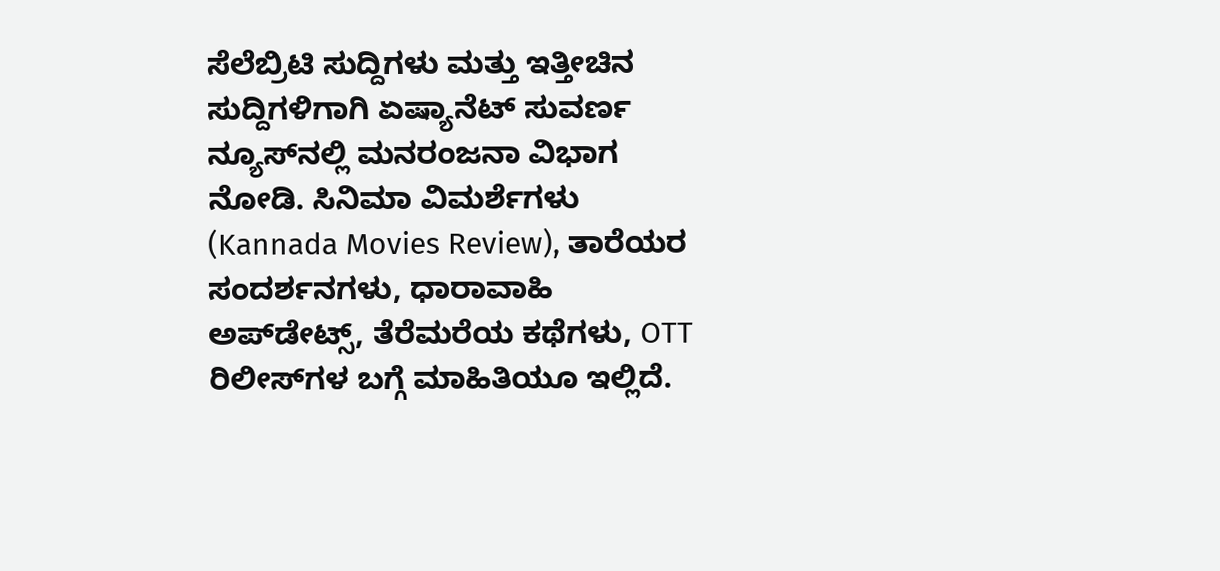ಸೆಲೆಬ್ರಿಟಿ ಸುದ್ದಿಗಳು ಮತ್ತು ಇತ್ತೀಚಿನ ಸುದ್ದಿಗಳಿಗಾಗಿ ಏಷ್ಯಾನೆಟ್ ಸುವರ್ಣ ನ್ಯೂಸ್‌ನಲ್ಲಿ ಮನರಂಜನಾ ವಿಭಾಗ ನೋಡಿ. ಸಿನಿಮಾ ವಿಮರ್ಶೆಗಳು (Kannada Movies Review), ತಾರೆಯರ ಸಂದರ್ಶನಗಳು, ಧಾರಾವಾಹಿ ಅಪ್‌ಡೇಟ್ಸ್‌, ತೆರೆಮರೆಯ ಕಥೆಗಳು, OTT ರಿಲೀಸ್‌ಗಳ ಬಗ್ಗೆ ಮಾಹಿತಿಯೂ ಇಲ್ಲಿದೆ.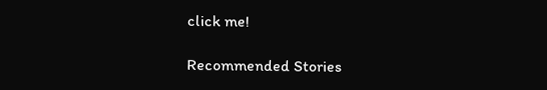click me!

Recommended Stories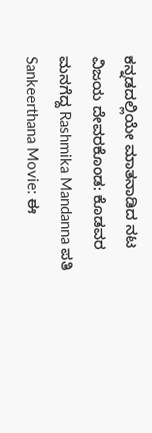ಕನ್ನಡದಲ್ಲಿಯೇ ಮಾತನಾಡಿದ ನಟ ವಿಜಯ ದೇವರಕೊಂಡ: ಕೊಡವರ ಮನಗೆದ್ದ Rashmika Mandanna ಪತಿ
Sankeerthana Movie: ಈ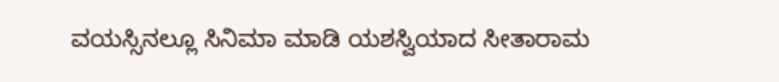ವಯಸ್ಸಿನಲ್ಲೂ ಸಿನಿಮಾ ಮಾಡಿ ಯಶಸ್ವಿಯಾದ ಸೀತಾರಾಮ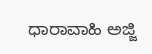ಧಾರಾವಾಹಿ ಅಜ್ಜಿ